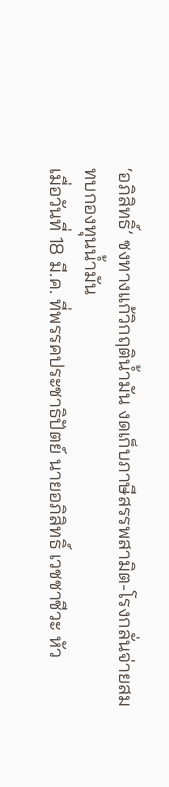‘อภิสิทธิ์’ ชงทางแก้วิกฤติน้ำมัน งดเก็บภาษีสรรพสามิต-โรงกลั่นจ่ายสมทบกองทุนน้ำมัน
เมื่อวันที่ 18 มี.ค. ที่พรรคประชาธิปัตย์ นายอภิสิทธิ์ เวชชาชีวะ หัว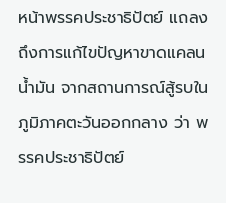หน้าพรรคประชาธิปัตย์ แถลงถึงการแก้ไขปัญหาขาดแคลนน้ำมัน จากสถานการณ์สู้รบในภูมิภาคตะวันออกกลาง ว่า พรรคประชาธิปัตย์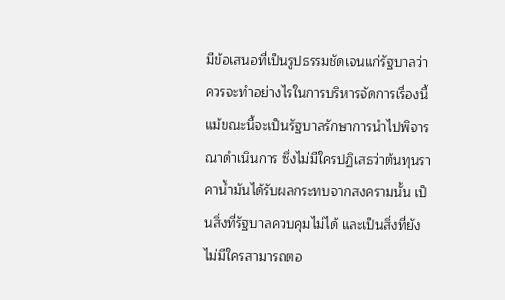มีข้อเสนอที่เป็นรูปธรรมชัดเจนแก่รัฐบาลว่าควรจะทำอย่างไรในการบริหารจัดการเรื่องนี้ แม้ขณะนี้จะเป็นรัฐบาลรักษาการนำไปพิจารณาดำเนินการ ซึ่งไม่มีใครปฏิเสธว่าต้นทุนราคาน้ำมันได้รับผลกระทบจากสงครามนั้น เป็นสิ่งที่รัฐบาลควบคุมไม่ได้ และเป็นสิ่งที่ยังไม่มีใครสามารถตอ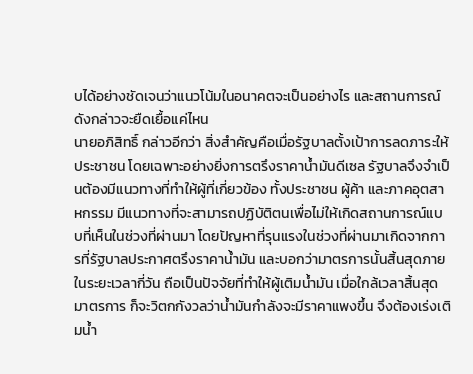บได้อย่างชัดเจนว่าแนวโน้มในอนาคตจะเป็นอย่างไร และสถานการณ์ดังกล่าวจะยืดเยื้อแค่ไหน
นายอภิสิทธิ์ กล่าวอีกว่า สิ่งสำคัญคือเมื่อรัฐบาลตั้งเป้าการลดภาระให้ประชาชน โดยเฉพาะอย่างยิ่งการตรึงราคาน้ำมันดีเซล รัฐบาลจึงจำเป็นต้องมีแนวทางที่ทำให้ผู้ที่เกี่ยวข้อง ทั้งประชาชน ผู้ค้า และภาคอุตสาหกรรม มีแนวทางที่จะสามารถปฏิบัติตนเพื่อไม่ให้เกิดสถานการณ์แบบที่เห็นในช่วงที่ผ่านมา โดยปัญหาที่รุนแรงในช่วงที่ผ่านมาเกิดจากการที่รัฐบาลประกาศตรึงราคาน้ำมัน และบอกว่ามาตรการนั้นสิ้นสุดภายในระยะเวลากี่วัน ถือเป็นปัจจัยที่ทำให้ผู้เติมน้ำมัน เมื่อใกล้เวลาสิ้นสุดมาตรการ ก็จะวิตกกังวลว่าน้ำมันกำลังจะมีราคาแพงขึ้น จึงต้องเร่งเติมน้ำ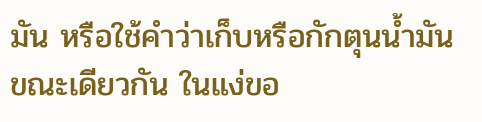มัน หรือใช้คำว่าเก็บหรือกักตุนน้ำมัน ขณะเดียวกัน ในแง่ขอ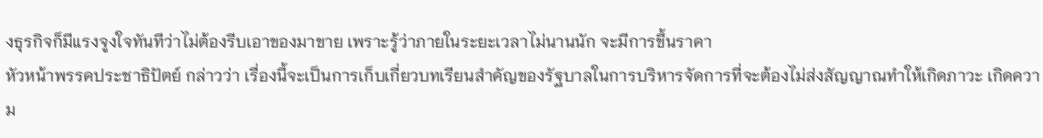งธุรกิจก็มีแรงจูงใจทันทีว่าไม่ต้องรีบเอาของมาขาย เพราะรู้ว่าภายในระยะเวลาไม่นานนัก จะมีการขึ้นราคา
หัวหน้าพรรคประชาธิปัตย์ กล่าวว่า เรื่องนี้จะเป็นการเก็บเกี่ยวบทเรียนสำคัญของรัฐบาลในการบริหารจัดการที่จะต้องไม่ส่งสัญญาณทำให้เกิดภาวะ เกิดความ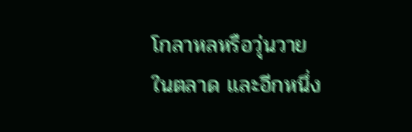โกลาหลหรือวุ่นวายในตลาด และอีกหนึ่ง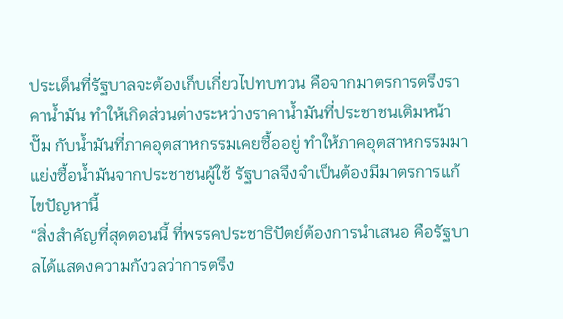ประเด็นที่รัฐบาลจะต้องเก็บเกี่ยวไปทบทวน คือจากมาตรการตรึงราคาน้ำมัน ทำให้เกิดส่วนต่างระหว่างราคาน้ำมันที่ประชาชนเติมหน้าปั๊ม กับน้ำมันที่ภาคอุตสาหกรรมเคยซื้ออยู่ ทำให้ภาคอุตสาหกรรมมาแย่งซื้อน้ำมันจากประชาชนผู้ใช้ รัฐบาลจึงจำเป็นต้องมีมาตรการแก้ไขปัญหานี้
“สิ่งสำคัญที่สุดตอนนี้ ที่พรรคประชาธิปัตย์ต้องการนำเสนอ คือรัฐบาลได้แสดงความกังวลว่าการตรึง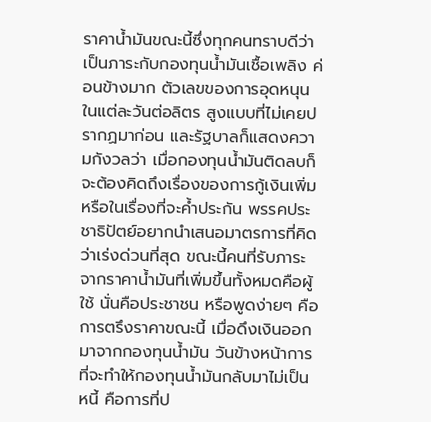ราคาน้ำมันขณะนี้ซึ่งทุกคนทราบดีว่าเป็นภาระกับกองทุนน้ำมันเชื้อเพลิง ค่อนข้างมาก ตัวเลขของการอุดหนุนในแต่ละวันต่อลิตร สูงแบบที่ไม่เคยปรากฏมาก่อน และรัฐบาลก็แสดงความกังวลว่า เมื่อกองทุนน้ำมันติดลบก็จะต้องคิดถึงเรื่องของการกู้เงินเพิ่ม หรือในเรื่องที่จะค้ำประกัน พรรคประชาธิปัตย์อยากนำเสนอมาตรการที่คิดว่าเร่งด่วนที่สุด ขณะนี้คนที่รับภาระจากราคาน้ำมันที่เพิ่มขึ้นทั้งหมดคือผู้ใช้ นั่นคือประชาชน หรือพูดง่ายๆ คือการตรึงราคาขณะนี้ เมื่อดึงเงินออกมาจากกองทุนน้ำมัน วันข้างหน้าการที่จะทำให้กองทุนน้ำมันกลับมาไม่เป็นหนี้ คือการที่ป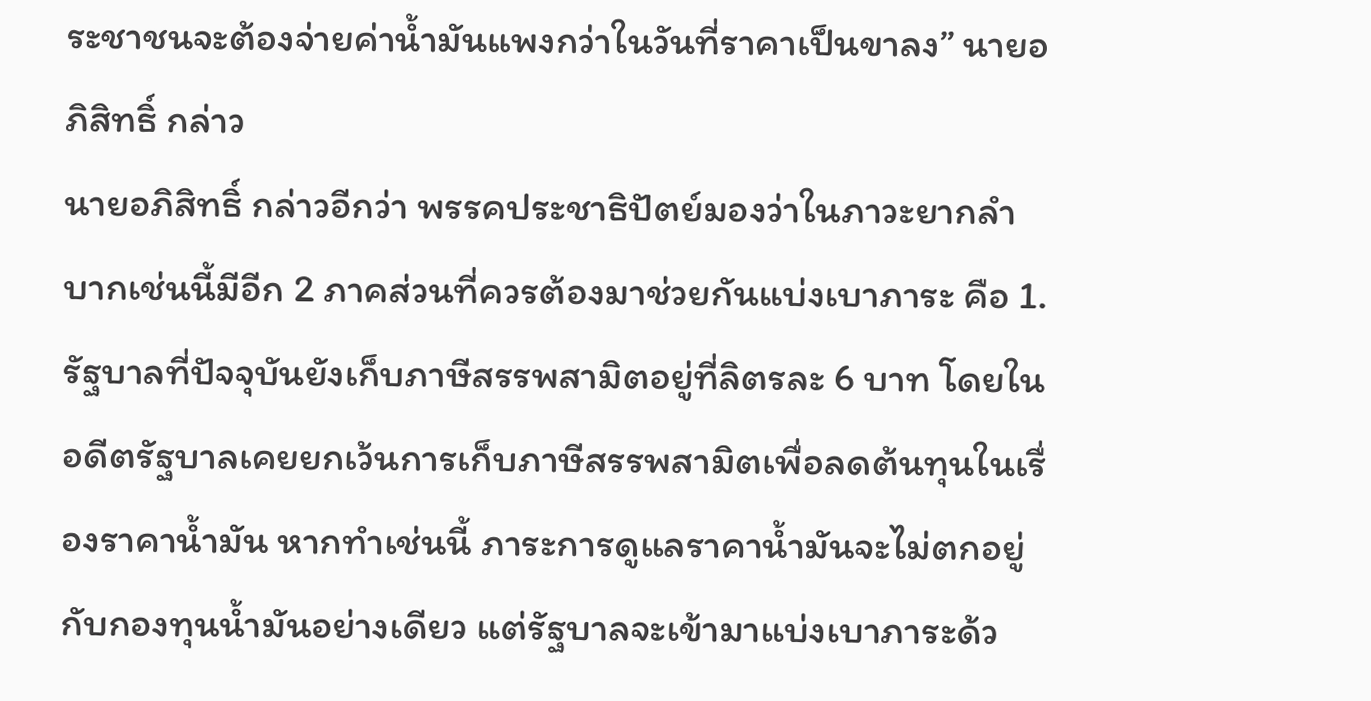ระชาชนจะต้องจ่ายค่าน้ำมันแพงกว่าในวันที่ราคาเป็นขาลง” นายอภิสิทธิ์ กล่าว
นายอภิสิทธิ์ กล่าวอีกว่า พรรคประชาธิปัตย์มองว่าในภาวะยากลำบากเช่นนี้มีอีก 2 ภาคส่วนที่ควรต้องมาช่วยกันแบ่งเบาภาระ คือ 1.รัฐบาลที่ปัจจุบันยังเก็บภาษีสรรพสามิตอยู่ที่ลิตรละ 6 บาท โดยในอดีตรัฐบาลเคยยกเว้นการเก็บภาษีสรรพสามิตเพื่อลดต้นทุนในเรื่องราคาน้ำมัน หากทำเช่นนี้ ภาระการดูแลราคาน้ำมันจะไม่ตกอยู่กับกองทุนน้ำมันอย่างเดียว แต่รัฐบาลจะเข้ามาแบ่งเบาภาระด้ว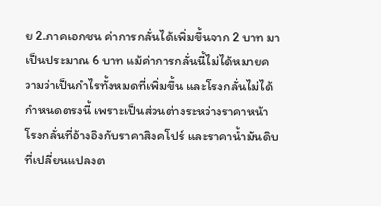ย 2.ภาคเอกชน ค่าการกลั่นได้เพิ่มขึ้นจาก 2 บาท มาเป็นประมาณ 6 บาท แม้ค่าการกลั่นนี้ไม่ได้หมายความว่าเป็นกำไรทั้งหมดที่เพิ่มขึ้น และโรงกลั่นไม่ได้กำหนดตรงนี้ เพราะเป็นส่วนต่างระหว่างราคาหน้าโรงกลั่นที่อ้างอิงกับราคาสิงคโปร์ และราคาน้ำมันดิบที่เปลี่ยนแปลงต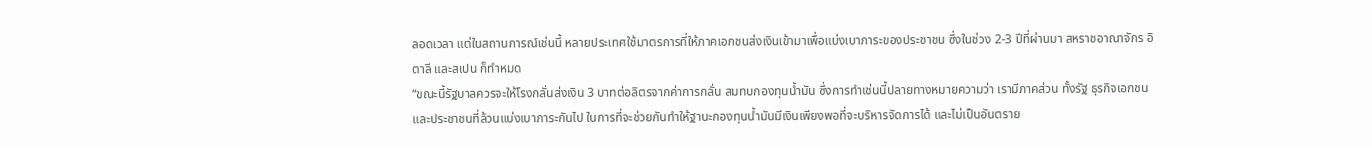ลอดเวลา แต่ในสถานการณ์เช่นนี้ หลายประเทศใช้มาตรการที่ให้ภาคเอกชนส่งเงินเข้ามาเพื่อแบ่งเบาภาระของประชาชน ซึ่งในช่วง 2-3 ปีที่ผ่านมา สหราชอาณาจักร อิตาลี และสเปน ก็ทำหมด
“ขณะนี้รัฐบาลควรจะให้โรงกลั่นส่งเงิน 3 บาทต่อลิตรจากค่าการกลั่น สมทบกองทุนน้ำมัน ซึ่งการทำเช่นนี้ปลายทางหมายความว่า เรามีภาคส่วน ทั้งรัฐ ธุรกิจเอกชน และประชาชนที่ล้วนแบ่งเบาภาระกันไป ในการที่จะช่วยกันทำให้ฐานะกองทุนน้ำมันมีเงินเพียงพอที่จะบริหารจัดการได้ และไม่เป็นอันตราย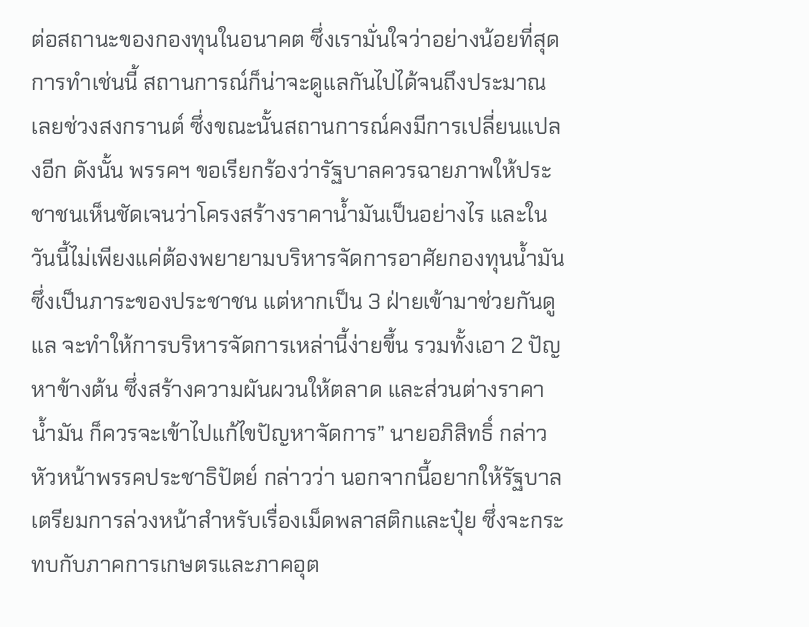ต่อสถานะของกองทุนในอนาคต ซึ่งเรามั่นใจว่าอย่างน้อยที่สุดการทำเช่นนี้ สถานการณ์ก็น่าจะดูแลกันไปได้จนถึงประมาณเลยช่วงสงกรานต์ ซึ่งขณะนั้นสถานการณ์คงมีการเปลี่ยนแปลงอีก ดังนั้น พรรคฯ ขอเรียกร้องว่ารัฐบาลควรฉายภาพให้ประชาชนเห็นชัดเจนว่าโครงสร้างราคาน้ำมันเป็นอย่างไร และในวันนี้ไม่เพียงแค่ต้องพยายามบริหารจัดการอาศัยกองทุนน้ำมัน ซึ่งเป็นภาระของประชาชน แต่หากเป็น 3 ฝ่ายเข้ามาช่วยกันดูแล จะทำให้การบริหารจัดการเหล่านี้ง่ายขึ้น รวมทั้งเอา 2 ปัญหาข้างต้น ซึ่งสร้างความผันผวนให้ตลาด และส่วนต่างราคาน้ำมัน ก็ควรจะเข้าไปแก้ไขปัญหาจัดการ” นายอภิสิทธิ์ กล่าว
หัวหน้าพรรคประชาธิปัตย์ กล่าวว่า นอกจากนี้อยากให้รัฐบาลเตรียมการล่วงหน้าสำหรับเรื่องเม็ดพลาสติกและปุ๋ย ซึ่งจะกระทบกับภาคการเกษตรและภาคอุต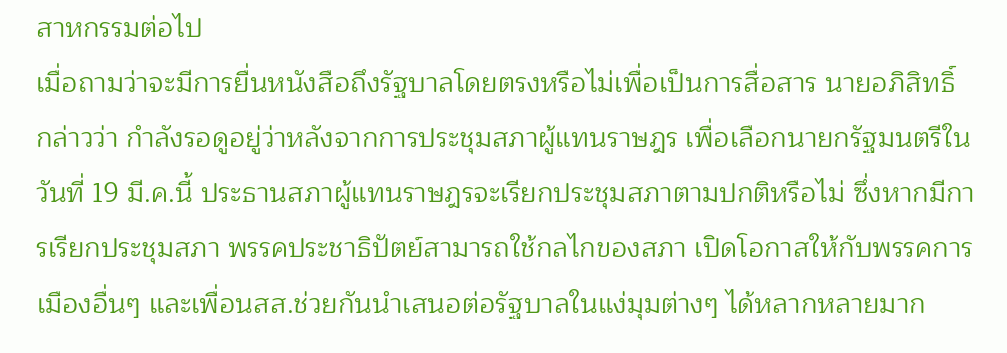สาหกรรมต่อไป
เมื่อถามว่าจะมีการยื่นหนังสือถึงรัฐบาลโดยตรงหรือไม่เพื่อเป็นการสื่อสาร นายอภิสิทธิ์ กล่าวว่า กำลังรอดูอยู่ว่าหลังจากการประชุมสภาผู้แทนราษฎร เพื่อเลือกนายกรัฐมนตรีในวันที่ 19 มี.ค.นี้ ประธานสภาผู้แทนราษฎรจะเรียกประชุมสภาตามปกติหรือไม่ ซึ่งหากมีการเรียกประชุมสภา พรรคประชาธิปัตย์สามารถใช้กลไกของสภา เปิดโอกาสให้กับพรรคการเมืองอื่นๆ และเพื่อนสส.ช่วยกันนำเสนอต่อรัฐบาลในแง่มุมต่างๆ ได้หลากหลายมาก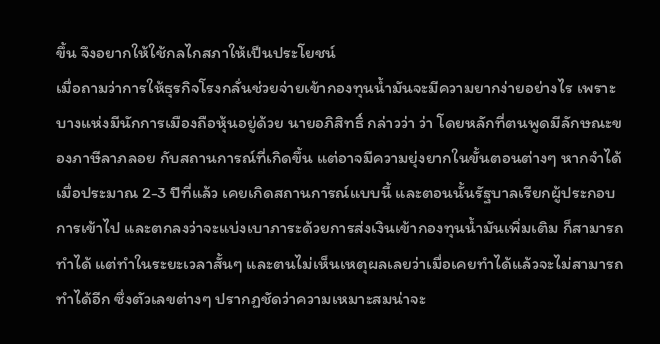ขึ้น จึงอยากให้ใช้กลไกสภาให้เป็นประโยชน์
เมื่อถามว่าการให้ธุรกิจโรงกลั่นช่วยจ่ายเข้ากองทุนน้ำมันจะมีความยากง่ายอย่างไร เพราะบางแห่งมีนักการเมืองถือหุ้นอยู่ด้วย นายอภิสิทธิ์ กล่าวว่า ว่า โดยหลักที่ตนพูดมีลักษณะของภาษีลาภลอย กับสถานการณ์ที่เกิดขึ้น แต่อาจมีความยุ่งยากในขั้นตอนต่างๆ หากจำได้เมื่อประมาณ 2-3 ปีที่แล้ว เคยเกิดสถานการณ์แบบนี้ และตอนนั้นรัฐบาลเรียกผู้ประกอบการเข้าไป และตกลงว่าจะแบ่งเบาภาระด้วยการส่งเงินเข้ากองทุนน้ำมันเพิ่มเติม ก็สามารถทำได้ แต่ทำในระยะเวลาสั้นๆ และตนไม่เห็นเหตุผลเลยว่าเมื่อเคยทำได้แล้วจะไม่สามารถทำได้อีก ซึ่งตัวเลขต่างๆ ปรากฏชัดว่าความเหมาะสมน่าจะ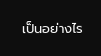เป็นอย่างไร